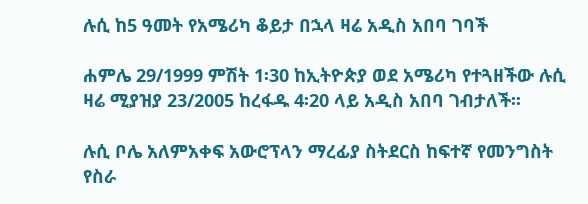ሉሲ ከ5 ዓመት የአሜሪካ ቆይታ በኋላ ዛሬ አዲስ አበባ ገባች

ሐምሌ 29/1999 ምሽት 1፡30 ከኢትዮጵያ ወደ አሜሪካ የተጓዘችው ሉሲ ዛሬ ሚያዝያ 23/2005 ከረፋዱ 4፡20 ላይ አዲስ አበባ ገብታለች፡፡

ሉሲ ቦሌ አለምአቀፍ አውሮፕላን ማረፊያ ስትደርስ ከፍተኛ የመንግስት የስራ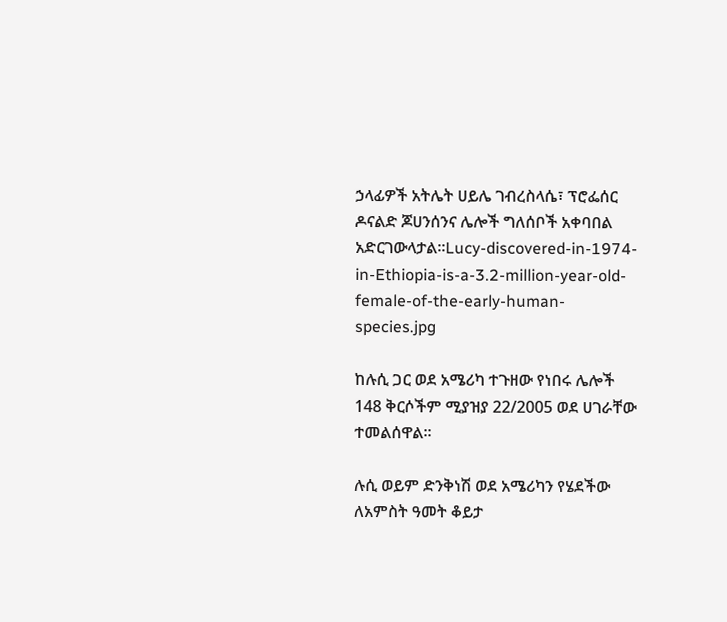ኃላፊዎች አትሌት ሀይሌ ገብረስላሴ፣ ፕሮፌሰር ዶናልድ ጆሀንሰንና ሌሎች ግለሰቦች አቀባበል አድርገውላታል፡፡Lucy-discovered-in-1974-in-Ethiopia-is-a-3.2-million-year-old-female-of-the-early-human-species.jpg

ከሉሲ ጋር ወደ አሜሪካ ተጉዘው የነበሩ ሌሎች 148 ቅርሶችም ሚያዝያ 22/2005 ወደ ሀገራቸው ተመልሰዋል፡፡

ሉሲ ወይም ድንቅነሽ ወደ አሜሪካን የሄደችው ለአምስት ዓመት ቆይታ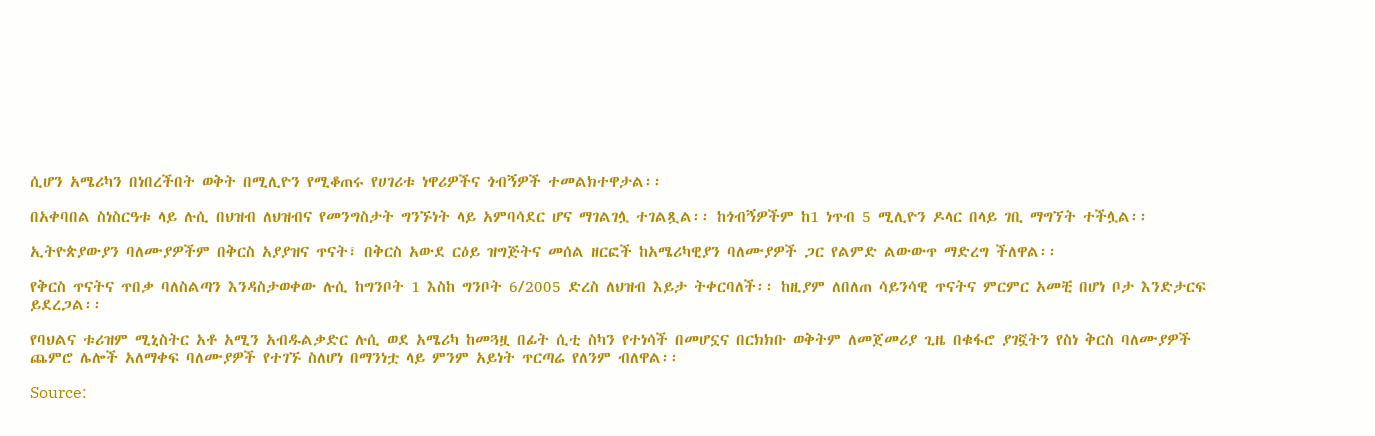ሲሆን አሜሪካን በነበረችበት ወቅት በሚሊዮን የሚቆጠሩ የሀገሪቱ ነዋሪዎችና ጎብኝዎች ተመልክተዋታል፡፡

በአቀባበል ስነስርዓቱ ላይ ሉሲ በህዝብ ለህዝብና የመንግስታት ግንኙነት ላይ አምባሳደር ሆና ማገልገሏ ተገልጿል፡፡ ከጎብኝዎችም ከ1 ነጥብ 5 ሚሊዮን ዶላር በላይ ገቢ ማግኘት ተችሏል፡፡

ኢትዮጵያውያን ባለሙያዎችም በቅርስ አያያዝና ጥናት፣ በቅርስ አውደ ርዕይ ዝግጅትና መሰል ዘርፎች ከአሜሪካዊያን ባለሙያዎች ጋር የልምድ ልውውጥ ማድረግ ችለዋል፡፡

የቅርስ ጥናትና ጥበቃ ባለስልጣን እንዳስታወቀው ሉሲ ከግንቦት 1 እስከ ግንቦት 6/2005 ድረስ ለህዝብ እይታ ትቀርባለች፡፡ ከዚያም ለበለጠ ሳይንሳዊ ጥናትና ምርምር አመቺ በሆነ ቦታ እንድታርፍ ይደረጋል፡፡

የባህልና ቱሪዝም ሚኒስትር አቶ አሚን አብዱልቃድር ሉሲ ወደ አሜሪካ ከመጓዟ በፊት ሲቲ ስካን የተነሳች በመሆኗና በርክክቡ ወቅትም ለመጀመሪያ ጊዜ በቁፋሮ ያገኟትን የስነ ቅርስ ባለሙያዎች ጨምሮ ሌሎች አለማቀፍ ባለሙያዎች የተገኙ ስለሆነ በማንነቷ ላይ ምንም አይነት ጥርጣሬ የለንም ብለዋል፡፡

Source: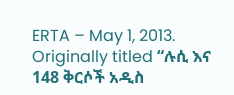ERTA – May 1, 2013. Originally titled “ሉሲ እና 148 ቅርሶች አዲስ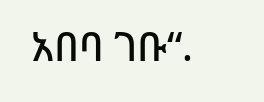አበባ ገቡ“.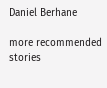Daniel Berhane

more recommended stories